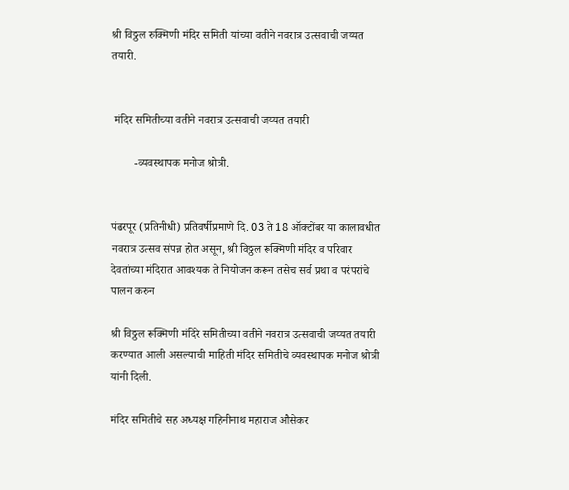श्री विठ्ठल रुक्मिणी मंदिर समिती यांच्या वतीने नवरात्र उत्सवाची जय्यत तयारी.


 मंदिर समितीच्या वतीने नवरात्र उत्सवाची जय्यत तयारी

        -व्यवस्थापक मनोज श्रोत्री.


पंढरपूर (प्रतिनीधी) प्रतिवर्षीप्रमाणे दि. 03 ते 18 ऑक्टोंबर या कालावधीत नवरात्र उत्सव संपन्न होत असून, श्री विठ्ठल रूक्मिणी मंदिर व परिवार देवतांच्या मंदिरात आवश्यक ते नियोजन करून तसेच सर्व प्रथा व परंपरांचे  पालन करुन

श्री विठ्ठल रूक्मिणी मंदिरे समितीच्या वतीने नवरात्र उत्सवाची जय्यत तयारी करण्यात आली असल्याची माहिती मंदिर समितीचे व्यवस्थापक मनोज श्रोत्री यांनी दिली.

मंदिर समितीचे सह अध्यक्ष गहिनीनाथ महाराज औसेकर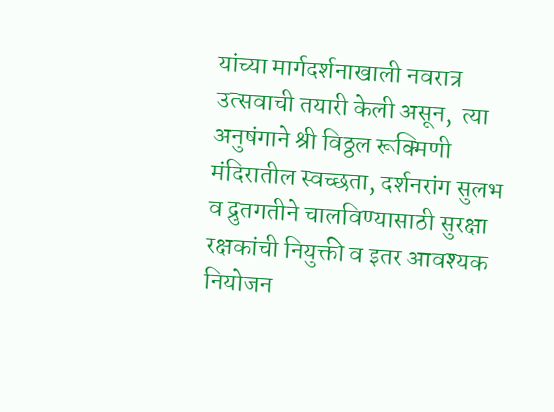यांच्या मार्गदर्शनाखाली नवरात्र उत्सवाची तयारी केली असून,  त्या अनुषंगाने श्री विठ्ठल रूक्मिणी मंदिरातील स्वच्छता, दर्शनरांग सुलभ व द्रुतगतीने चालविण्यासाठी सुरक्षा रक्षकांची नियुक्ती व इतर आवश्यक नियोजन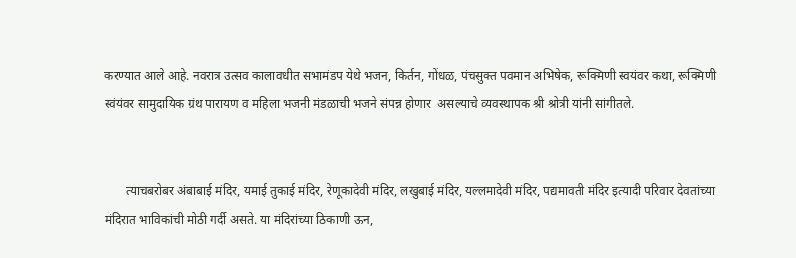करण्यात आले आहे. नवरात्र उत्सव कालावधीत सभामंडप येथे भजन, किर्तन, गोंधळ, पंचसुक्त पवमान अभिषेक, रूक्मिणी स्वयंवर कथा, रूक्मिणी स्वंयंवर सामुदायिक ग्रंथ पारायण व महिला भजनी मंडळाची भजने संपन्न होणार  असल्याचे व्यवस्थापक श्री श्रोत्री यांनी सांगीतले.


       त्याचबरोबर अंबाबाई मंदिर, यमाई तुकाई मंदिर, रेणूकादेवी मंदिर, लखुबाई मंदिर, यल्लमादेवी मंदिर, पद्यमावती मंदिर इत्यादी परिवार देवतांच्या मंदिरात भाविकांची मोठी गर्दी असते. या मंदिरांच्या ठिकाणी ऊन,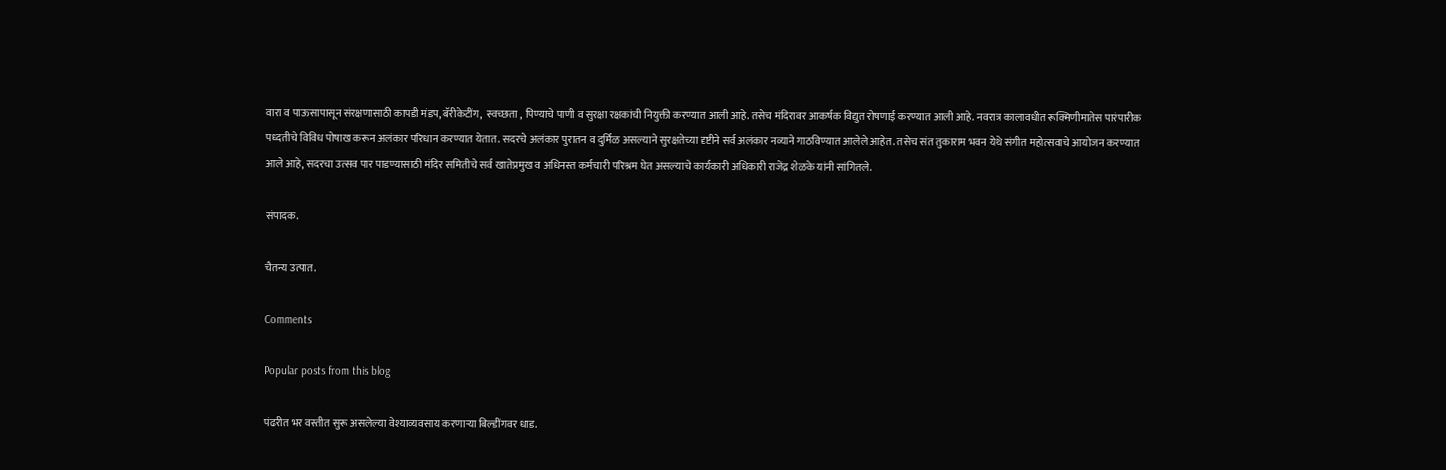वारा व पाऊसापासून संरक्षणासाठी कापडी मंडप, बॅरीकेटींग,  स्वच्छता , पिण्याचे पाणी व सुरक्षा रक्षकांची नियुक्ती करण्यात आली आहे. तसेच मंदिरावर आकर्षक विद्युत रोषणाई करण्यात आली आहे. नवरात्र कालावधीत रूक्मिणीमातेस पारंपारीक पध्दतीचे विविध पोषाख करून अलंकार परिधान करण्यात येतात. सदरचे अलंकार पुरातन व दुर्मिळ असल्याने सुरक्षतेच्या दृष्टीने सर्व अलंकार नव्याने गाठविण्यात आलेले आहेत. तसेच संत तुकाराम भवन येथे संगीत महोत्सवाचे आयोजन करण्यात आले आहे, सदरचा उत्सव पार पाडण्यासाठी मंदिर समितीचे सर्व खातेप्रमुख व अधिनस्त कर्मचारी परिश्रम घेत असल्याचे कार्यकारी अधिकारी राजेंद्र शेळके यांनी सांगितले.

संपादक.

चैतन्य उत्पात.

Comments

Popular posts from this blog

पंढरीत भर वस्तीत सुरू असलेल्या वेश्याव्यवसाय करणाऱ्या बिल्डींगवर धाड.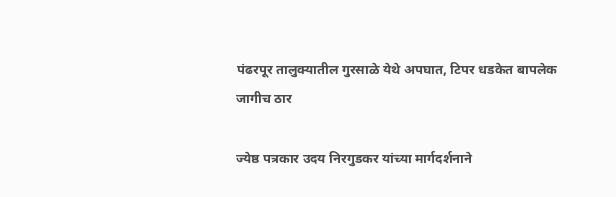पंढरपूर तालुक्यातील गुरसाळे येथे अपघात, टिपर धडकेत बापलेक जागीच ठार

ज्येष्ठ पत्रकार उदय निरगुडकर यांच्या मार्गदर्शनाने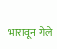भारावून गेले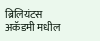ब्रिलियंटस अकॅडमी मधील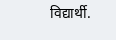विद्यार्थी.